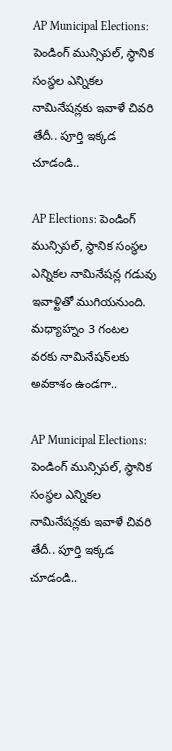AP Municipal Elections: పెండింగ్ మున్సిపల్, స్థానిక సంస్థల ఎన్నికల నామినేషన్లకు ఇవాళే చివరి తేదీ.. పూర్తి ఇక్కడ చూడండి..

AP Elections: పెండింగ్ మున్సిపల్, స్థానిక సంస్థల ఎన్నికల నామినేషన్ల గడువు ఇవాళ్టితో ముగియనుంది. మధ్యాహ్నం 3 గంటల వరకు నామినేషన్‌లకు అవకాశం ఉండగా..

AP Municipal Elections: పెండింగ్ మున్సిపల్, స్థానిక సంస్థల ఎన్నికల నామినేషన్లకు ఇవాళే చివరి తేదీ.. పూర్తి ఇక్కడ చూడండి..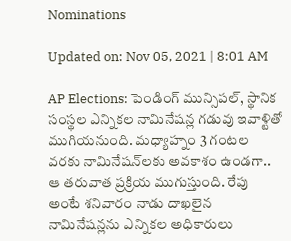Nominations

Updated on: Nov 05, 2021 | 8:01 AM

AP Elections: పెండింగ్ మున్సిపల్, స్థానిక సంస్థల ఎన్నికల నామినేషన్ల గడువు ఇవాళ్టితో ముగియనుంది. మధ్యాహ్నం 3 గంటల వరకు నామినేషన్‌లకు అవకాశం ఉండగా.. ఆ తరువాత ప్రక్రియ ముగుస్తుంది. రేపు అంటే శనివారం నాడు దాఖలైన నామినేషన్లను ఎన్నికల అధికారులు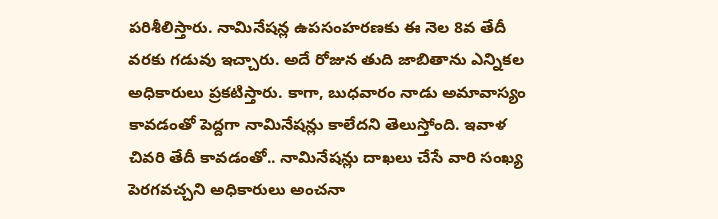పరిశీలిస్తారు. నామినేషన్ల ఉపసంహరణకు ఈ నెల 8వ తేదీ వరకు గడువు ఇచ్చారు. అదే రోజున తుది జాబితాను ఎన్నికల అధికారులు ప్రకటిస్తారు. కాగా, బుధవారం నాడు అమావాస్యం కావడంతో పెద్దగా నామినేషన్లు కాలేదని తెలుస్తోంది. ఇవాళ చివరి తేదీ కావడంతో.. నామినేషన్లు దాఖలు చేసే వారి సంఖ్య పెరగవచ్చని అధికారులు అంచనా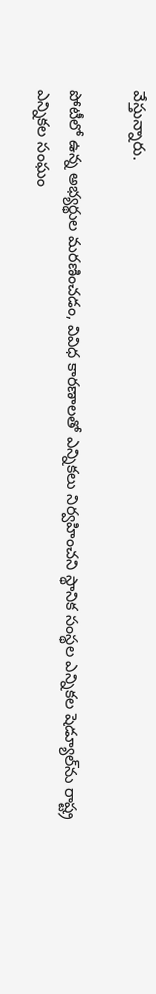వేస్తున్నారు.

పోటీలో ఉన్న అభ్యర్థుల మరణించడం, వివిధ కారణాలతో ఎన్నికలు నిర్వహించని స్థానిక సంస్థల ఎన్నికల షెడ్యూల్‌ను రాష్ట్ర ఎన్నికల సంఘం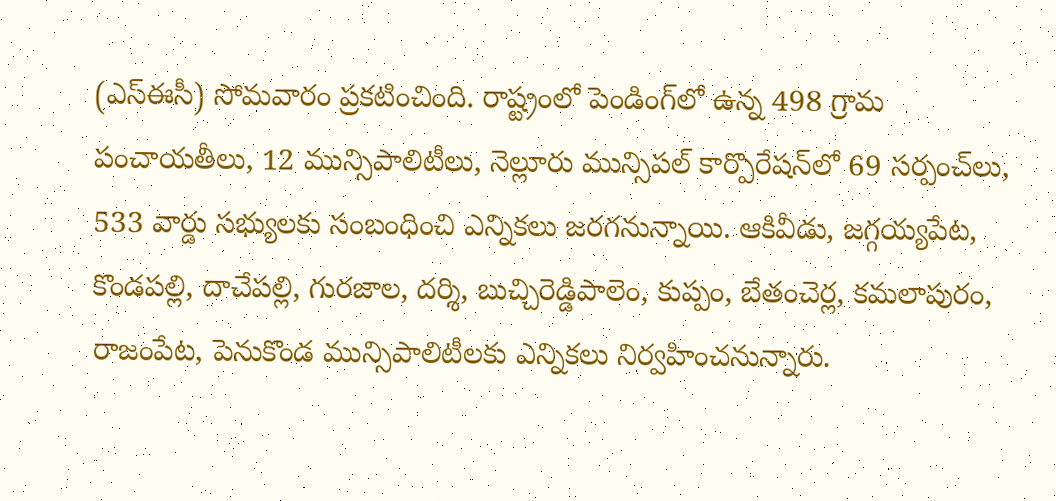(ఎస్‌ఈసీ) సోమవారం ప్రకటించింది. రాష్ట్రంలో పెండింగ్‌లో ఉన్న 498 గ్రామ పంచాయతీలు, 12 మున్సిపాలిటీలు, నెల్లూరు మున్సిపల్ కార్పొరేషన్‌లో 69 సర్పంచ్‌లు, 533 వార్డు సభ్యులకు సంబంధించి ఎన్నికలు జరగనున్నాయి. ఆకివీడు, జగ్గయ్యపేట, కొండపల్లి, దాచేపల్లి, గురజాల, దర్శి, బుచ్చిరెడ్డిపాలెం, కుప్పం, బేతంచెర్ల, కమలాపురం, రాజంపేట, పెనుకొండ మున్సిపాలిటీలకు ఎన్నికలు నిర్వహించనున్నారు.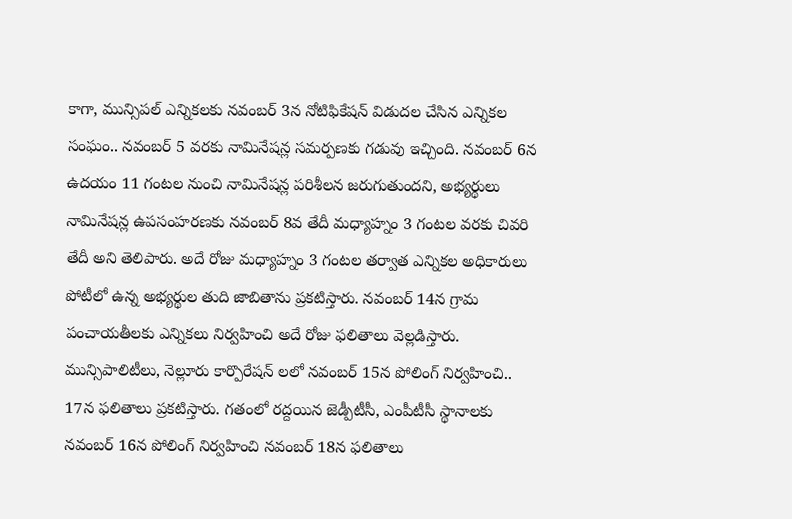కాగా, మున్సిపల్ ఎన్నికలకు నవంబర్ 3న నోటిఫికేషన్ విడుదల చేసిన ఎన్నికల సంఘం.. నవంబర్ 5 వరకు నామినేషన్ల సమర్పణకు గడువు ఇచ్చింది. నవంబర్ 6న ఉదయం 11 గంటల నుంచి నామినేషన్ల పరిశీలన జరుగుతుందని, అభ్యర్థులు నామినేషన్ల ఉపసంహరణకు నవంబర్ 8వ తేదీ మధ్యాహ్నం 3 గంటల వరకు చివరి తేదీ అని తెలిపారు. అదే రోజు మధ్యాహ్నం 3 గంటల తర్వాత ఎన్నికల అధికారులు పోటీలో ఉన్న అభ్యర్థుల తుది జాబితాను ప్రకటిస్తారు. నవంబర్ 14న గ్రామ పంచాయతీలకు ఎన్నికలు నిర్వహించి అదే రోజు ఫలితాలు వెల్లడిస్తారు. మున్సిపాలిటీలు, నెల్లూరు కార్పొరేషన్ లలో నవంబర్ 15న పోలింగ్ నిర్వహించి.. 17న ఫలితాలు ప్రకటిస్తారు. గతంలో రద్దయిన జెడ్పీటీసీ, ఎంపీటీసీ స్థానాలకు నవంబర్ 16న పోలింగ్ నిర్వహించి నవంబర్ 18న ఫలితాలు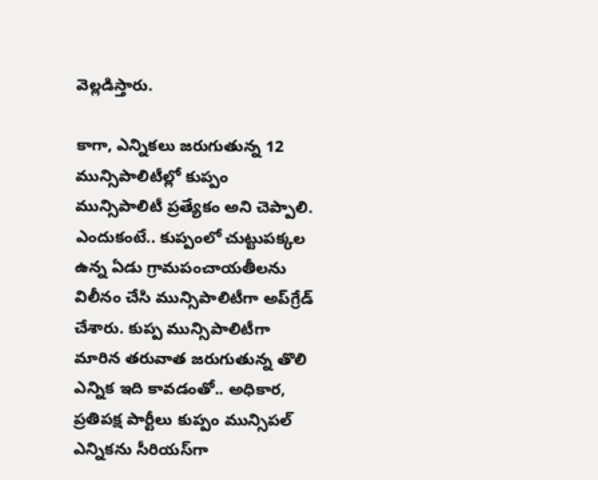వెల్లడిస్తారు.

కాగా, ఎన్నికలు జరుగుతున్న 12 మున్సిపాలిటీల్లో కుప్పం మున్సిపాలిటీ ప్రత్యేకం అని చెప్పాలి. ఎందుకంటే.. కుప్పంలో చుట్టుపక్కల ఉన్న ఏడు గ్రామపంచాయతీలను విలీనం చేసి మున్సిపాలిటీగా అప్‌గ్రేడ్ చేశారు. కుప్ప మున్సిపాలిటీగా మారిన తరువాత జరుగుతున్న తొలి ఎన్నిక ఇది కావడంతో.. అధికార, ప్రతిపక్ష పార్టీలు కుప్పం మున్సిపల్ ఎన్నికను సీరియస్‌గా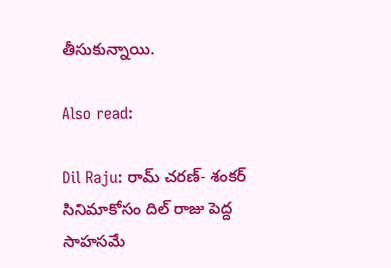తీసుకున్నాయి.

Also read:

Dil Raju: రామ్ చరణ్- శంకర్ సినిమాకోసం దిల్ రాజు పెద్ద సాహసమే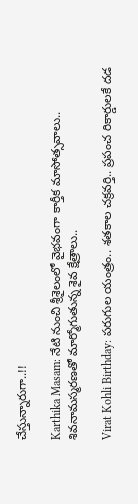చేస్తున్నారుగా..!!

Karthika Masam: నేటి నుంచి శ్రీశైలంలో వైభవంగా కార్తీక మాసోత్సవాలు.. శివనామస్మరణతో మార్మోగుతున్న శైవ క్షేత్రాలు..

Virat Kohli Birthday: పరుగుల యంత్రం.. శతకాల చక్రవర్తి.. ప్రపంచ రికార్డులకే దడ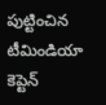పుట్టించిన టీమిండియా కెప్టెన్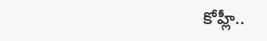కోహ్లీ..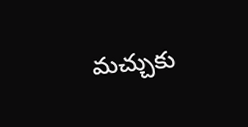మచ్చుకు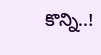కొన్ని..!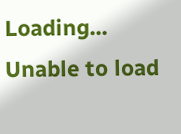Loading...
Unable to load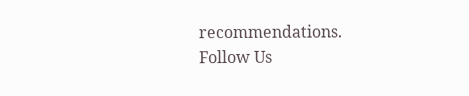recommendations.
Follow Us